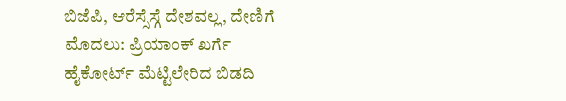ಬಿಜೆಪಿ, ಆರೆಸ್ಸೆಸ್ಗೆ ದೇಶವಲ್ಲ, ದೇಣಿಗೆ ಮೊದಲು: ಪ್ರಿಯಾಂಕ್ ಖರ್ಗೆ
ಹೈಕೋರ್ಟ್ ಮೆಟ್ಟಿಲೇರಿದ ಬಿಡದಿ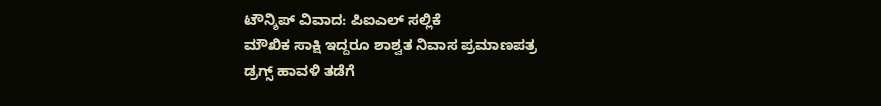ಟೌನ್ಶಿಪ್ ವಿವಾದ: ಪಿಐಎಲ್ ಸಲ್ಲಿಕೆ
ಮೌಖಿಕ ಸಾಕ್ಷಿ ಇದ್ದರೂ ಶಾಶ್ವತ ನಿವಾಸ ಪ್ರಮಾಣಪತ್ರ
ಡ್ರಗ್ಸ್ ಹಾವಳಿ ತಡೆಗೆ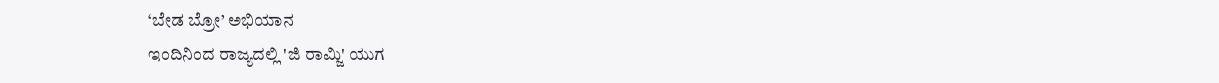‘ಬೇಡ ಬ್ರೋ’ ಅಭಿಯಾನ
ಇಂದಿನಿಂದ ರಾಜ್ಯದಲ್ಲಿ 'ಜಿ ರಾಮ್ಜಿ' ಯುಗ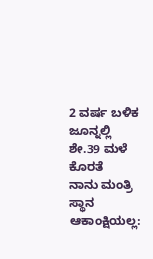2 ವರ್ಷ ಬಳಿಕ ಜೂನ್ನಲ್ಲಿ ಶೇ.39 ಮಳೆ ಕೊರತೆ
ನಾನು ಮಂತ್ರಿ ಸ್ಥಾನ ಆಕಾಂಕ್ಷಿಯಲ್ಲ: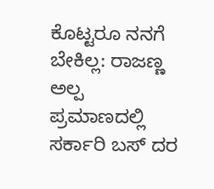ಕೊಟ್ಟರೂ ನನಗೆ ಬೇಕಿಲ್ಲ: ರಾಜಣ್ಣ
ಅಲ್ಪ ಪ್ರಮಾಣದಲ್ಲಿ ಸರ್ಕಾರಿ ಬಸ್ ದರ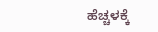ಹೆಚ್ಚಳಕ್ಕೆ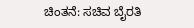ಚಿಂತನೆ: ಸಚಿವ ಬೈರತಿ